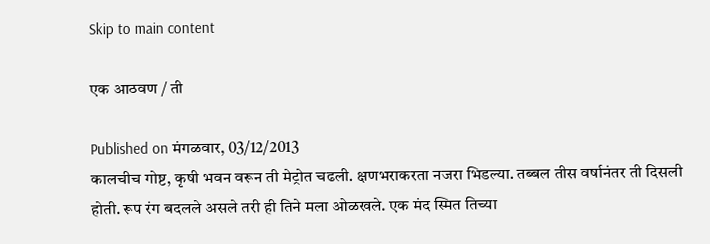Skip to main content

एक आठवण / ती

Published on मंगळवार, 03/12/2013
कालचीच गोष्ट, कृषी भवन वरून ती मेट्रोत चढली. क्षणभराकरता नजरा भिडल्या. तब्बल तीस वर्षानंतर ती दिसली होती. रूप रंग बदलले असले तरी ही तिने मला ओळखले. एक मंद स्मित तिच्या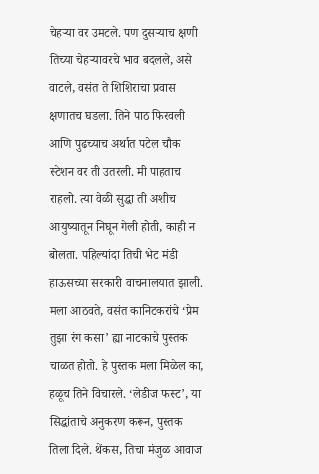चेहऱ्या वर उमटले. पण दुसऱ्याच क्षणी तिच्या चेहऱ्यावरचे भाव बदलले, असे वाटले, वसंत ते शिशिराचा प्रवास क्षणातच घडला. तिने पाठ फिरवली आणि पुढच्याच अर्थात पटेल चौक स्टेशन वर ती उतरली. मी पाहताच राहलो. त्या वेळी सुद्धा ती अशीच आयुष्यातून निघून गेली होती, काही न बोलता. पहिल्यांदा तिची भेट मंडी हाऊसच्या सरकारी वाचनालयात झाली. मला आठवते, वसंत कानिटकरांचे ‘प्रेम तुझा रंग कसा’ ह्या नाटकाचे पुस्तक चाळत होतो. हे पुस्तक मला मिळेल का, हळूच तिने विचारले. ‘लेडीज फस्ट’, या सिद्धांताचे अनुकरण करून, पुस्तक तिला दिले. थेंकस, तिचा मंजुळ आवाज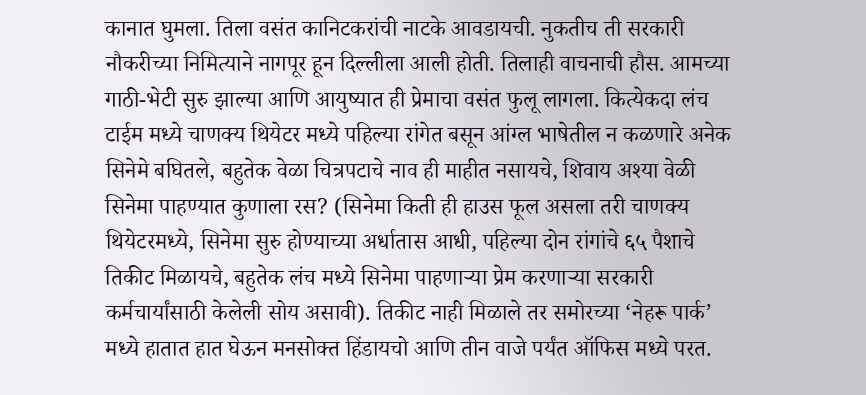कानात घुमला. तिला वसंत कानिटकरांची नाटके आवडायची. नुकतीच ती सरकारी नौकरीच्या निमित्याने नागपूर हून दिल्लीला आली होती. तिलाही वाचनाची हौस. आमच्या गाठी-भेटी सुरु झाल्या आणि आयुष्यात ही प्रेमाचा वसंत फुलू लागला. कित्येकदा लंच टाईम मध्ये चाणक्य थियेटर मध्ये पहिल्या रांगेत बसून आंग्ल भाषेतील न कळणारे अनेक सिनेमे बघितले, बहुतेक वेळा चित्रपटाचे नाव ही माहीत नसायचे, शिवाय अश्या वेळी सिनेमा पाहण्यात कुणाला रस? (सिनेमा किती ही हाउस फूल असला तरी चाणक्य थियेटरमध्ये, सिनेमा सुरु होण्याच्या अर्धातास आधी, पहिल्या दोन रांगांचे ६५ पैशाचे तिकीट मिळायचे, बहुतेक लंच मध्ये सिनेमा पाहणाऱ्या प्रेम करणाऱ्या सरकारी कर्मचार्यांसाठी केलेली सोय असावी). तिकीट नाही मिळाले तर समोरच्या ‘नेहरू पार्क’ मध्ये हातात हात घेऊन मनसोक्त हिंडायचो आणि तीन वाजे पर्यंत ऑफिस मध्ये परत.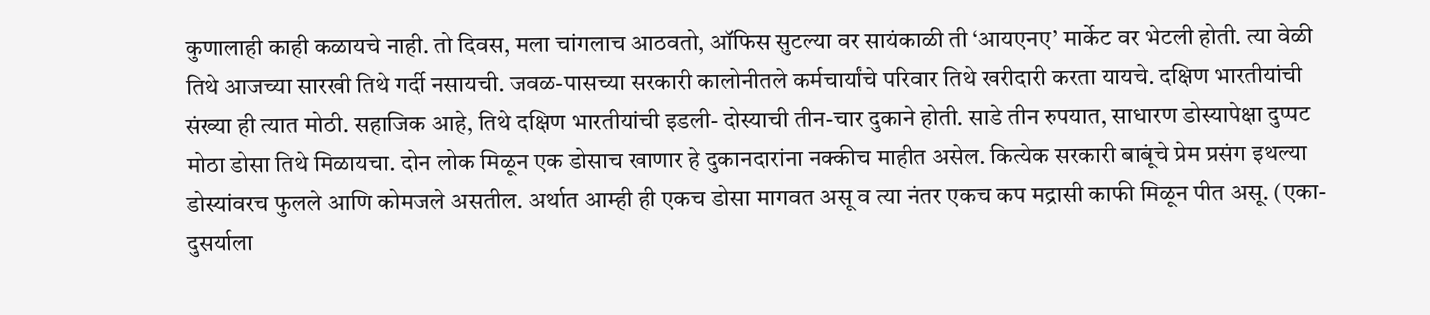कुणालाही काही कळायचे नाही. तो दिवस, मला चांगलाच आठवतो, ऑफिस सुटल्या वर सायंकाळी ती ‘आयएनए’ मार्केट वर भेटली होती. त्या वेळी तिथे आजच्या सारखी तिथे गर्दी नसायची. जवळ-पासच्या सरकारी कालोनीतले कर्मचार्यांचे परिवार तिथे खरीदारी करता यायचे. दक्षिण भारतीयांची संख्या ही त्यात मोठी. सहाजिक आहे, तिथे दक्षिण भारतीयांची इडली- दोस्याची तीन-चार दुकाने होती. साडे तीन रुपयात, साधारण डोस्यापेक्षा दुप्पट मोठा डोसा तिथे मिळायचा. दोन लोक मिळून एक डोसाच खाणार हे दुकानदारांना नक्कीच माहीत असेल. कित्येक सरकारी बाबूंचे प्रेम प्रसंग इथल्या डोस्यांवरच फुलले आणि कोमजले असतील. अर्थात आम्ही ही एकच डोसा मागवत असू व त्या नंतर एकच कप मद्रासी काफी मिळून पीत असू. (एका-दुसर्याला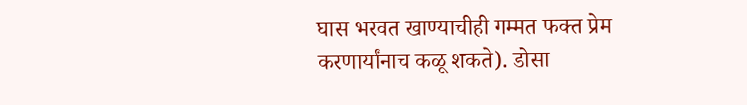घास भरवत खाण्याचीही गम्मत फक्त प्रेम करणार्यांनाच कळू शकते). डोसा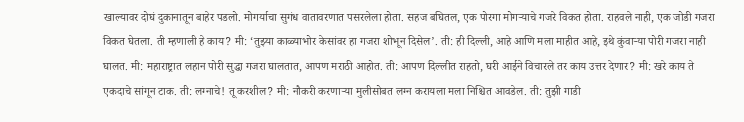खाल्यावर दोघं दुकानातून बाहेर पडलो. मोगर्याचा सुगंध वातावरणात पसरलेला होता. सहज बघितल, एक पोरगा मोगऱ्याचे गजरे विकत होता. राहवले नाही, एक जोडी गजरा विकत घेतला. ती म्हणाली हे काय? मी: ‘तुझ्या काळ्याभोर केसांवर हा गजरा शोभून दिसेल’. ती: ही दिल्ली, आहे आणि मला माहीत आहे, इथे कुंवाऱ्या पोरी गजरा नाही घालत. मी: महाराष्ट्रात लहान पोरी सुद्धा गजरा घालतात, आपण मराठी आहोत. ती: आपण दिल्लीत राहतो, घरी आईने विचारले तर काय उत्तर देणार? मी: खरे काय ते एकदाचे सांगून टाक. ती: लग्नाचे! तू करशील? मी: नौकरी करणाऱ्या मुलीसोबत लग्न करायला मला निश्चित आवडेल. ती: तुझी गाडी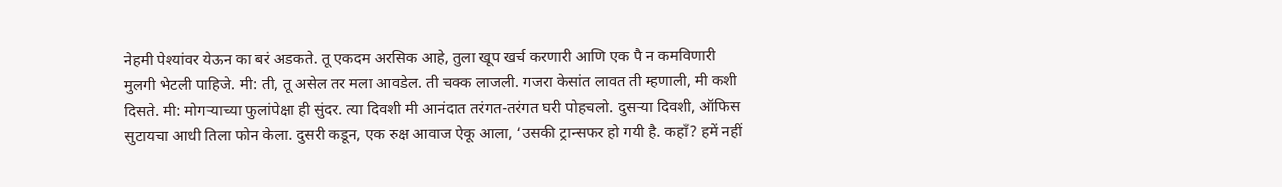नेहमी पेश्यांवर येऊन का बरं अडकते. तू एकदम अरसिक आहे, तुला खूप खर्च करणारी आणि एक पै न कमविणारी मुलगी भेटली पाहिजे. मी: ती, तू असेल तर मला आवडेल. ती चक्क लाजली. गजरा केसांत लावत ती म्हणाली, मी कशी दिसते. मी: मोगऱ्याच्या फुलांपेक्षा ही सुंदर. त्या दिवशी मी आनंदात तरंगत-तरंगत घरी पोहचलो. दुसऱ्या दिवशी, ऑफिस सुटायचा आधी तिला फोन केला. दुसरी कडून, एक रुक्ष आवाज ऐकू आला, ‘उसकी ट्रान्सफर हो गयी है. कहाँ? हमें नहीं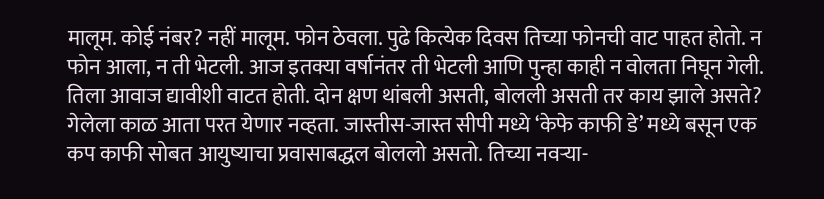मालूम. कोई नंबर? नहीं मालूम. फोन ठेवला. पुढे कित्येक दिवस तिच्या फोनची वाट पाहत होतो. न फोन आला, न ती भेटली. आज इतक्या वर्षानंतर ती भेटली आणि पुन्हा काही न वोलता निघून गेली. तिला आवाज द्यावीशी वाटत होती. दोन क्षण थांबली असती, बोलली असती तर काय झाले असते? गेलेला काळ आता परत येणार नव्हता. जास्तीस-जास्त सीपी मध्ये ‘केफे काफी डे’ मध्ये बसून एक कप काफी सोबत आयुष्याचा प्रवासाबद्धल बोललो असतो. तिच्या नवऱ्या-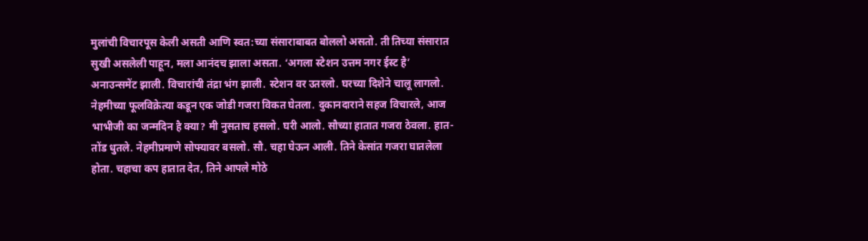मुलांची विचारपूस केली असती आणि स्वत:च्या संसाराबाबत बोललो असतो. ती तिच्या संसारात सुखी असलेली पाहून, मला आनंदच झाला असता. ‘अगला स्टेशन उत्तम नगर ईस्ट है’ अनाउन्समेंट झाली. विचारांची तंद्रा भंग झाली. स्टेशन वर उतरलो. घरच्या दिशेने चालू लागलो. नेहमीच्या फूलविक्रेत्या कडून एक जोडी गजरा विकत घेतला. दुकानदाराने सहज विचारले, आज भाभीजी का जन्मदिन है क्या? मी नुसताच हसलो. घरी आलो. सौच्या हातात गजरा ठेवला. हात-तोंड धुतले. नेहमीप्रमाणे सोफ्यावर बसलो. सौ. चहा घेऊन आली. तिने केसांत गजरा घातलेला होता. चहाचा कप हातात देत, तिने आपले मोठे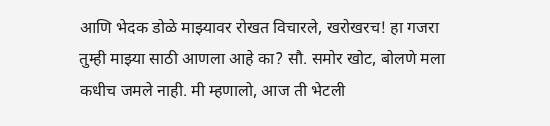आणि भेदक डोळे माझ्यावर रोखत विचारले, खरोखरच! हा गजरा तुम्ही माझ्या साठी आणला आहे का? सौ. समोर खोट, बोलणे मला कधीच जमले नाही. मी म्हणालो, आज ती भेटली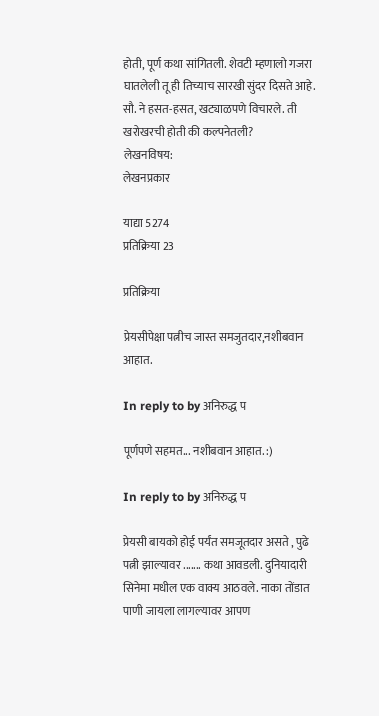होती, पूर्ण कथा सांगितली. शेवटी म्हणालो गजरा घातलेली तू ही तिच्याच सारखी सुंदर दिसते आहे. सौ. ने हसत-हसत, खट्याळपणे विचारले. ती खरोखरची होती की कल्पनेतली?
लेखनविषय:
लेखनप्रकार

याद्या 5274
प्रतिक्रिया 23

प्रतिक्रिया

प्रेयसीपेक्षा पत्नीच जास्त समजुतदार,नशीबवान आहात.

In reply to by अनिरुद्ध प

पूर्णपणे सहमत... नशीबवान आहात. :)

In reply to by अनिरुद्ध प

प्रेयसी बायको होई पर्यंत समजूतदार असते , पुढे पत्नी झाल्यावर ....... कथा आवडली. दुनियादारी सिनेमा मधील एक वाक्य आठवले. नाका तोंडात पाणी जायला लागल्यावर आपण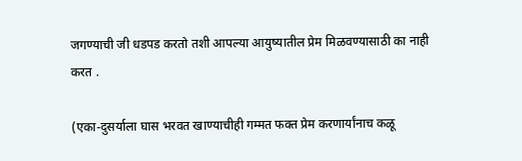जगण्याची जी धडपड करतो तशी आपल्या आयुष्यातील प्रेम मिळवण्यासाठी का नाही करत .

(एका-दुसर्याला घास भरवत खाण्याचीही गम्मत फक्त प्रेम करणार्यांनाच कळू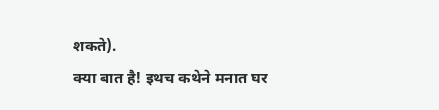शकते).
क्या बात है! इथच कथेने मनात घर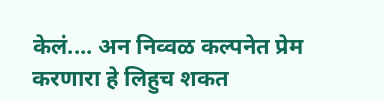केलं.... अन निव्वळ कल्पनेत प्रेम करणारा हे लिहुच शकत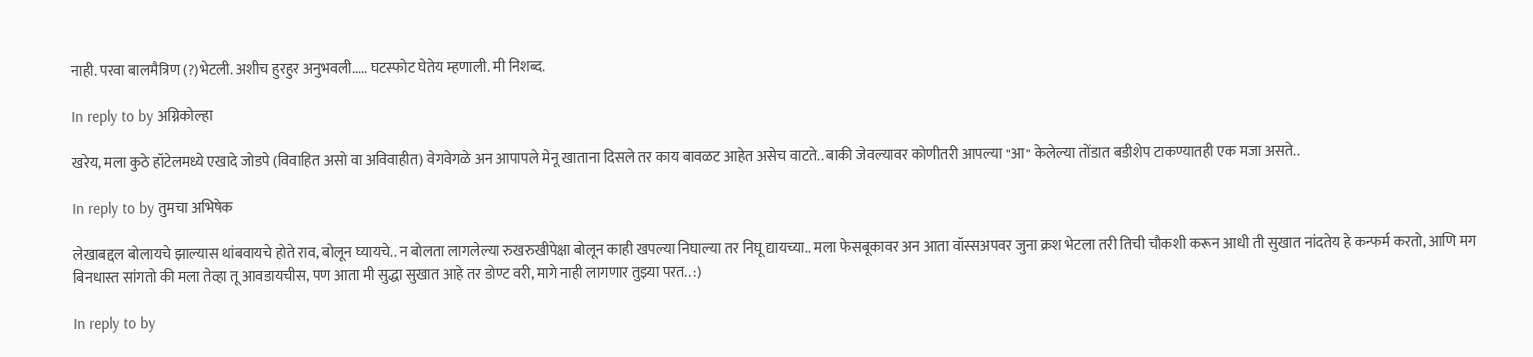नाही. परवा बालमैत्रिण (?)भेटली. अशीच हुरहुर अनुभवली..... घटस्फोट घेतेय म्हणाली. मी निशब्द.

In reply to by अग्निकोल्हा

खरेय, मला कुठे हॉटेलमध्ये एखादे जोडपे (विवाहित असो वा अविवाहीत) वेगवेगळे अन आपापले मेनू खाताना दिसले तर काय बावळट आहेत असेच वाटते.. बाकी जेवल्यावर कोणीतरी आपल्या "आ" केलेल्या तोंडात बडीशेप टाकण्यातही एक मजा असते..

In reply to by तुमचा अभिषेक

लेखाबद्दल बोलायचे झाल्यास थांबवायचे होते राव, बोलून घ्यायचे.. न बोलता लागलेल्या रुखरुखीपेक्षा बोलून काही खपल्या निघाल्या तर निघू द्यायच्या.. मला फेसबूकावर अन आता वॉस्सअपवर जुना क्रश भेटला तरी तिची चौकशी करून आधी ती सुखात नांदतेय हे कन्फर्म करतो, आणि मग बिनधास्त सांगतो की मला तेव्हा तू आवडायचीस, पण आता मी सुद्धा सुखात आहे तर डोण्ट वरी, मागे नाही लागणार तुझ्या परत.. :)

In reply to by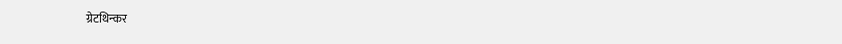ग्रेटथिन्कर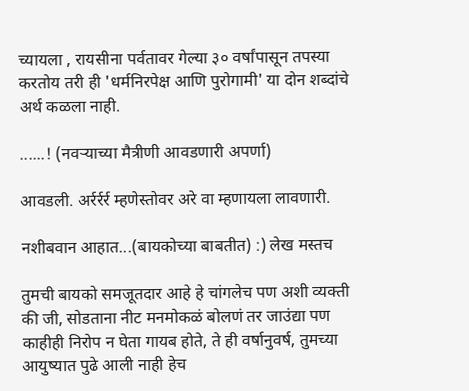च्यायला , रायसीना पर्वतावर गेल्या ३० वर्षांपासून तपस्या करतोय तरी ही 'धर्मनिरपेक्ष आणि पुरोगामी' या दोन शब्दांचे अर्थ कळला नाही.

......! (नवर्‍याच्या मैत्रीणी आवडणारी अपर्णा)

आवडली. अर्रर्रर्र म्हणेस्तोवर अरे वा म्हणायला लावणारी.

नशीबवान आहात...(बायकोच्या बाबतीत) :) लेख मस्तच

तुमची बायको समजूतदार आहे हे चांगलेच पण अशी व्यक्ती की जी, सोडताना नीट मनमोकळं बोलणं तर जाउंद्या पण काहीही निरोप न घेता गायब होते, ते ही वर्षानुवर्ष, तुमच्या आयुष्यात पुढे आली नाही हेच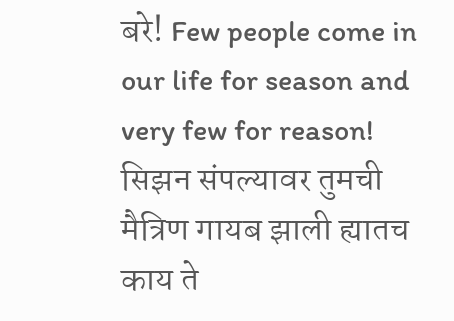बरे! Few people come in our life for season and very few for reason! सिझन संपल्यावर तुमची मैत्रिण गायब झाली ह्यातच काय ते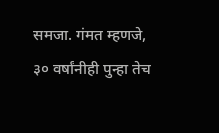समजा. गंमत म्हणजे, ३० वर्षांनीही पुन्हा तेच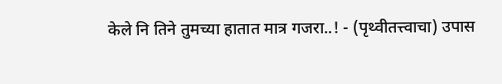केले नि तिने तुमच्या हातात मात्र गजरा..! - (पृथ्वीतत्त्वाचा) उपास